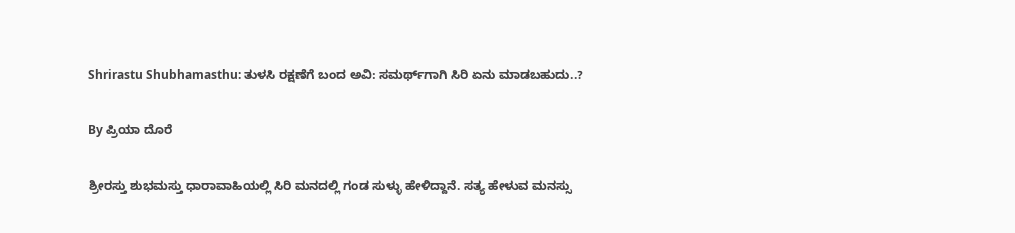Shrirastu Shubhamasthu: ತುಳಸಿ ರಕ್ಷಣೆಗೆ ಬಂದ ಅವಿ: ಸಮರ್ಥ್‌ಗಾಗಿ ಸಿರಿ ಏನು ಮಾಡಬಹುದು..?

By ಪ್ರಿಯಾ ದೊರೆ

ಶ್ರೀರಸ್ತು ಶುಭಮಸ್ತು ಧಾರಾವಾಹಿಯಲ್ಲಿ ಸಿರಿ ಮನದಲ್ಲಿ ಗಂಡ ಸುಳ್ಳು ಹೇಳಿದ್ದಾನೆ. ಸತ್ಯ ಹೇಳುವ ಮನಸ್ಸು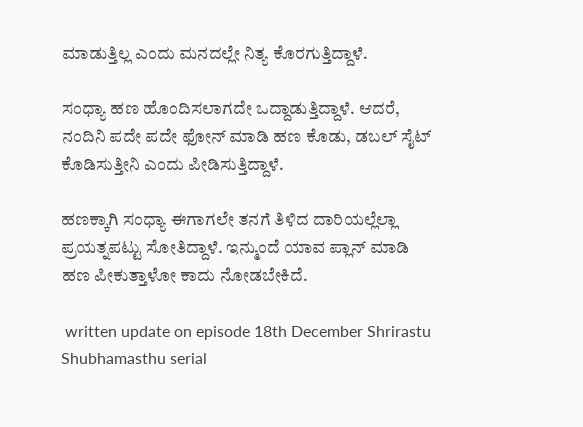ಮಾಡುತ್ತಿಲ್ಲ ಎಂದು ಮನದಲ್ಲೇ ನಿತ್ಯ ಕೊರಗುತ್ತಿದ್ದಾಳೆ.

ಸಂಧ್ಯಾ ಹಣ ಹೊಂದಿಸಲಾಗದೇ ಒದ್ದಾಡುತ್ತಿದ್ದಾಳೆ. ಆದರೆ, ನಂದಿನಿ ಪದೇ ಪದೇ ಫೋನ್‌ ಮಾಡಿ ಹಣ ಕೊಡು, ಡಬಲ್‌ ಸೈಟ್‌ ಕೊಡಿಸುತ್ತೀನಿ ಎಂದು ಪೀಡಿಸುತ್ತಿದ್ದಾಳೆ.

ಹಣಕ್ಕಾಗಿ ಸಂಧ್ಯಾ ಈಗಾಗಲೇ ತನಗೆ ತಿಳಿದ ದಾರಿಯಲ್ಲೆಲ್ಲಾ ಪ್ರಯತ್ನಪಟ್ಟು ಸೋತಿದ್ದಾಳೆ. ಇನ್ಮುಂದೆ ಯಾವ ಪ್ಲಾನ್‌ ಮಾಡಿ ಹಣ ಪೀಕುತ್ತಾಳೋ ಕಾದು ನೋಡಬೇಕಿದೆ.

 written update on episode 18th December Shrirastu Shubhamasthu serial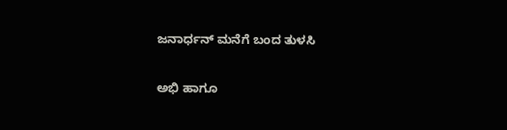ಜನಾರ್ಧನ್‌ ಮನೆಗೆ ಬಂದ ತುಳಸಿ

ಅಭಿ ಹಾಗೂ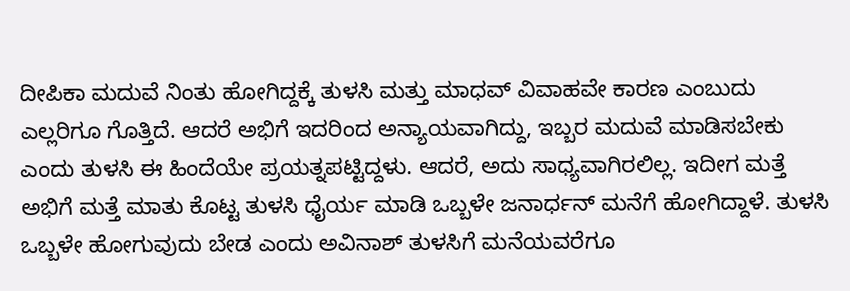ದೀಪಿಕಾ ಮದುವೆ ನಿಂತು ಹೋಗಿದ್ದಕ್ಕೆ ತುಳಸಿ ಮತ್ತು ಮಾಧವ್‌ ವಿವಾಹವೇ ಕಾರಣ ಎಂಬುದು ಎಲ್ಲರಿಗೂ ಗೊತ್ತಿದೆ. ಆದರೆ ಅಭಿಗೆ ಇದರಿಂದ ಅನ್ಯಾಯವಾಗಿದ್ದು, ಇಬ್ಬರ ಮದುವೆ ಮಾಡಿಸಬೇಕು ಎಂದು ತುಳಸಿ ಈ ಹಿಂದೆಯೇ ಪ್ರಯತ್ನಪಟ್ಟಿದ್ದಳು. ಆದರೆ, ಅದು ಸಾಧ್ಯವಾಗಿರಲಿಲ್ಲ. ಇದೀಗ ಮತ್ತೆ ಅಭಿಗೆ ಮತ್ತೆ ಮಾತು ಕೊಟ್ಟ ತುಳಸಿ ಧೈರ್ಯ ಮಾಡಿ ಒಬ್ಬಳೇ ಜನಾರ್ಧನ್‌ ಮನೆಗೆ ಹೋಗಿದ್ದಾಳೆ. ತುಳಸಿ ಒಬ್ಬಳೇ ಹೋಗುವುದು ಬೇಡ ಎಂದು ಅವಿನಾಶ್‌ ತುಳಸಿಗೆ ಮನೆಯವರೆಗೂ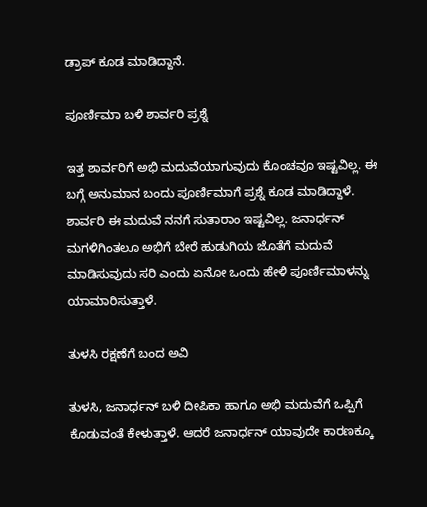ಡ್ರಾಪ್‌ ಕೂಡ ಮಾಡಿದ್ದಾನೆ.

ಪೂರ್ಣಿಮಾ ಬಳಿ ಶಾರ್ವರಿ ಪ್ರಶ್ನೆ

ಇತ್ತ ಶಾರ್ವರಿಗೆ ಅಭಿ ಮದುವೆಯಾಗುವುದು ಕೊಂಚವೂ ಇಷ್ಟವಿಲ್ಲ. ಈ ಬಗ್ಗೆ ಅನುಮಾನ ಬಂದು ಪೂರ್ಣಿಮಾಗೆ ಪ್ರಶ್ನೆ ಕೂಡ ಮಾಡಿದ್ದಾಳೆ. ಶಾರ್ವರಿ ಈ ಮದುವೆ ನನಗೆ ಸುತಾರಾಂ ಇಷ್ಟವಿಲ್ಲ. ಜನಾರ್ಧನ್‌ ಮಗಳಿಗಿಂತಲೂ ಅಭಿಗೆ ಬೇರೆ ಹುಡುಗಿಯ ಜೊತೆಗೆ ಮದುವೆ ಮಾಡಿಸುವುದು ಸರಿ ಎಂದು ಏನೋ ಒಂದು ಹೇಳಿ ಪೂರ್ಣಿಮಾಳನ್ನು ಯಾಮಾರಿಸುತ್ತಾಳೆ.

ತುಳಸಿ ರಕ್ಷಣೆಗೆ ಬಂದ ಅವಿ

ತುಳಸಿ, ಜನಾರ್ಧನ್‌ ಬಳಿ ದೀಪಿಕಾ ಹಾಗೂ ಅಭಿ ಮದುವೆಗೆ ಒಪ್ಪಿಗೆ ಕೊಡುವಂತೆ ಕೇಳುತ್ತಾಳೆ. ಆದರೆ ಜನಾರ್ಧನ್‌ ಯಾವುದೇ ಕಾರಣಕ್ಕೂ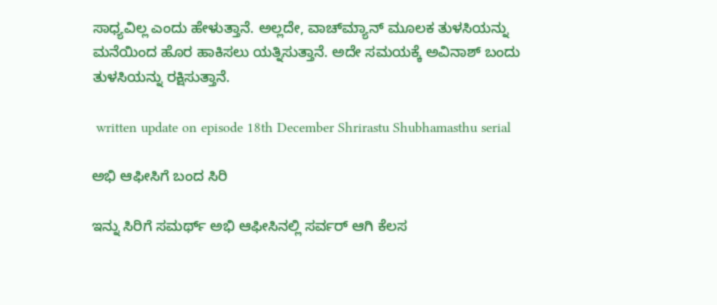ಸಾಧ್ಯವಿಲ್ಲ ಎಂದು ಹೇಳುತ್ತಾನೆ. ಅಲ್ಲದೇ, ವಾಚ್‌ಮ್ಯಾನ್‌ ಮೂಲಕ ತುಳಸಿಯನ್ನು ಮನೆಯಿಂದ ಹೊರ ಹಾಕಿಸಲು ಯತ್ನಿಸುತ್ತಾನೆ. ಅದೇ ಸಮಯಕ್ಕೆ ಅವಿನಾಶ್‌ ಬಂದು ತುಳಸಿಯನ್ನು ರಕ್ಷಿಸುತ್ತಾನೆ.

 written update on episode 18th December Shrirastu Shubhamasthu serial

ಅಭಿ ಆಫೀಸಿಗೆ ಬಂದ ಸಿರಿ

ಇನ್ನು ಸಿರಿಗೆ ಸಮರ್ಥ್‌ ಅಭಿ ಆಫೀಸಿನಲ್ಲಿ ಸರ್ವರ್‌ ಆಗಿ ಕೆಲಸ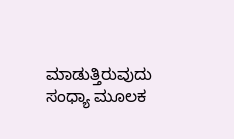ಮಾಡುತ್ತಿರುವುದು ಸಂಧ್ಯಾ ಮೂಲಕ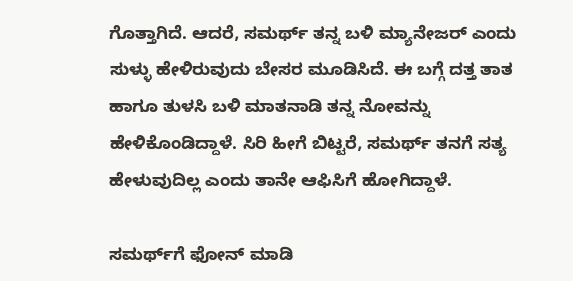ಗೊತ್ತಾಗಿದೆ. ಆದರೆ, ಸಮರ್ಥ್‌ ತನ್ನ ಬಳಿ ಮ್ಯಾನೇಜರ್‌ ಎಂದು ಸುಳ್ಳು ಹೇಳಿರುವುದು ಬೇಸರ ಮೂಡಿಸಿದೆ. ಈ ಬಗ್ಗೆ ದತ್ತ ತಾತ ಹಾಗೂ ತುಳಸಿ ಬಳಿ ಮಾತನಾಡಿ ತನ್ನ ನೋವನ್ನು ಹೇಳಿಕೊಂಡಿದ್ದಾಳೆ. ಸಿರಿ ಹೀಗೆ ಬಿಟ್ಟರೆ, ಸಮರ್ಥ್‌ ತನಗೆ ಸತ್ಯ ಹೇಳುವುದಿಲ್ಲ ಎಂದು ತಾನೇ ಆಫಿಸಿಗೆ ಹೋಗಿದ್ದಾಳೆ.

ಸಮರ್ಥ್‌ಗೆ ಫೋನ್ ಮಾಡಿ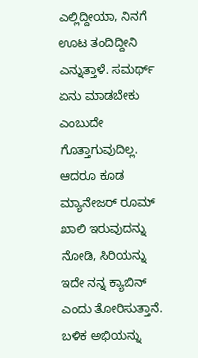ಎಲ್ಲಿದ್ದೀಯಾ, ನಿನಗೆ ಊಟ ತಂದಿದ್ದೀನಿ ಎನ್ನುತ್ತಾಳೆ. ಸಮರ್ಥ್‌ ಏನು ಮಾಡಬೇಕು ಎಂಬುದೇ ಗೊತ್ತಾಗುವುದಿಲ್ಲ. ಆದರೂ ಕೂಡ ಮ್ಯಾನೇಜರ್‌ ರೂಮ್‌ ಖಾಲಿ ಇರುವುದನ್ನು ನೋಡಿ, ಸಿರಿಯನ್ನು ಇದೇ ನನ್ನ ಕ್ಯಾಬಿನ್‌ ಎಂದು ತೋರಿಸುತ್ತಾನೆ. ಬಳಿಕ ಅಭಿಯನ್ನು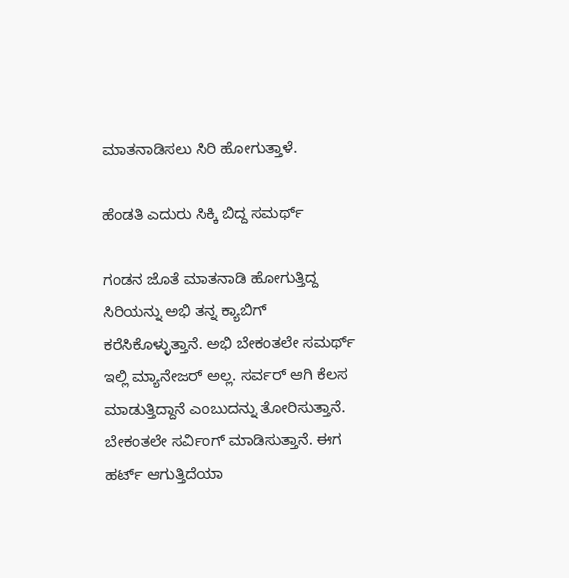ಮಾತನಾಡಿಸಲು ಸಿರಿ ಹೋಗುತ್ತಾಳೆ.

ಹೆಂಡತಿ ಎದುರು ಸಿಕ್ಕಿ ಬಿದ್ದ ಸಮರ್ಥ್

ಗಂಡನ ಜೊತೆ ಮಾತನಾಡಿ ಹೋಗುತ್ತಿದ್ದ ಸಿರಿಯನ್ನು ಅಭಿ ತನ್ನ ಕ್ಯಾಬಿಗ್‌ ಕರೆಸಿಕೊಳ್ಳುತ್ತಾನೆ. ಅಭಿ ಬೇಕಂತಲೇ ಸಮರ್ಥ್‌ ಇಲ್ಲಿ ಮ್ಯಾನೇಜರ್‌ ಅಲ್ಲ. ಸರ್ವರ್‌ ಆಗಿ ಕೆಲಸ ಮಾಡುತ್ತಿದ್ದಾನೆ ಎಂಬುದನ್ನು ತೋರಿಸುತ್ತಾನೆ. ಬೇಕಂತಲೇ ಸರ್ವಿಂಗ್‌ ಮಾಡಿಸುತ್ತಾನೆ. ಈಗ ಹರ್ಟ್‌ ಆಗುತ್ತಿದೆಯಾ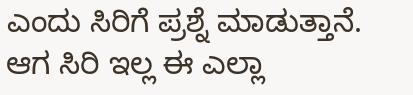ಎಂದು ಸಿರಿಗೆ ಪ್ರಶ್ನೆ ಮಾಡುತ್ತಾನೆ. ಆಗ ಸಿರಿ ಇಲ್ಲ ಈ ಎಲ್ಲಾ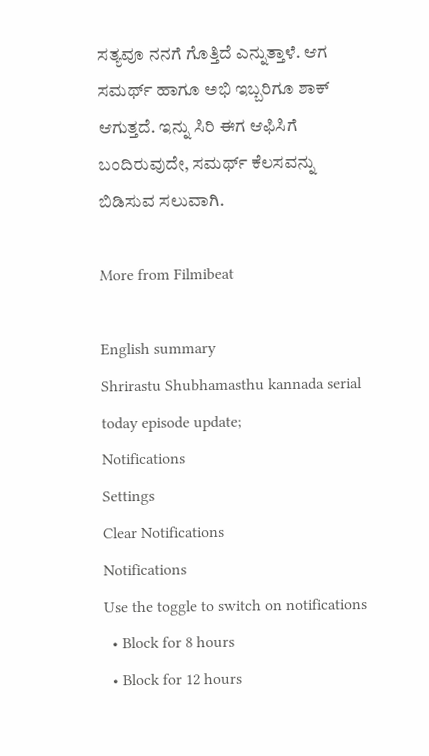ಸತ್ಯವೂ ನನಗೆ ಗೊತ್ತಿದೆ ಎನ್ನುತ್ತಾಳೆ. ಆಗ ಸಮರ್ಥ್‌ ಹಾಗೂ ಅಭಿ ಇಬ್ಬರಿಗೂ ಶಾಕ್‌ ಆಗುತ್ತದೆ. ಇನ್ನು ಸಿರಿ ಈಗ ಆಫಿಸಿಗೆ ಬಂದಿರುವುದೇ, ಸಮರ್ಥ್‌ ಕೆಲಸವನ್ನು ಬಿಡಿಸುವ ಸಲುವಾಗಿ.

More from Filmibeat

English summary
Shrirastu Shubhamasthu kannada serial today episode update;
Notifications
Settings
Clear Notifications
Notifications
Use the toggle to switch on notifications
  • Block for 8 hours
  • Block for 12 hours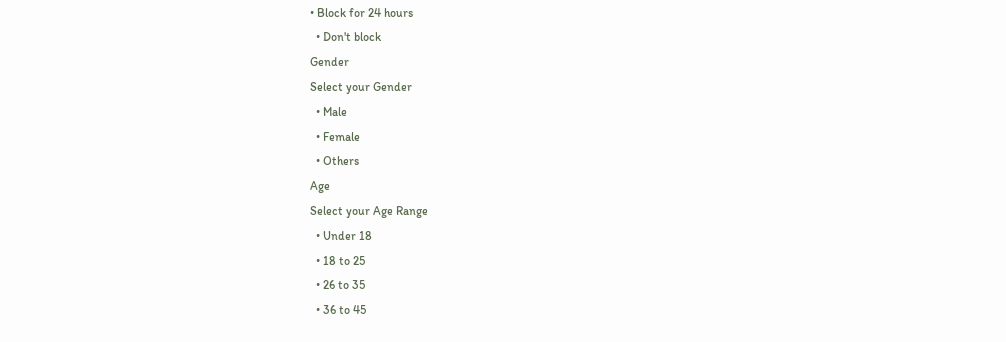• Block for 24 hours
  • Don't block
Gender
Select your Gender
  • Male
  • Female
  • Others
Age
Select your Age Range
  • Under 18
  • 18 to 25
  • 26 to 35
  • 36 to 45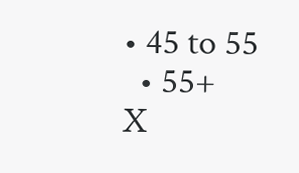• 45 to 55
  • 55+
X